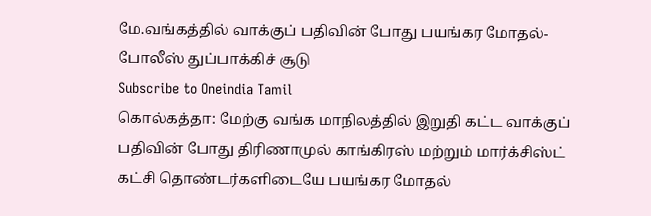மே.வங்கத்தில் வாக்குப் பதிவின் போது பயங்கர மோதல்- போலீஸ் துப்பாக்கிச் சூடு
Subscribe to Oneindia Tamil
கொல்கத்தா: மேற்கு வங்க மாநிலத்தில் இறுதி கட்ட வாக்குப் பதிவின் போது திரிணாமுல் காங்கிரஸ் மற்றும் மார்க்சிஸ்ட் கட்சி தொண்டர்களிடையே பயங்கர மோதல்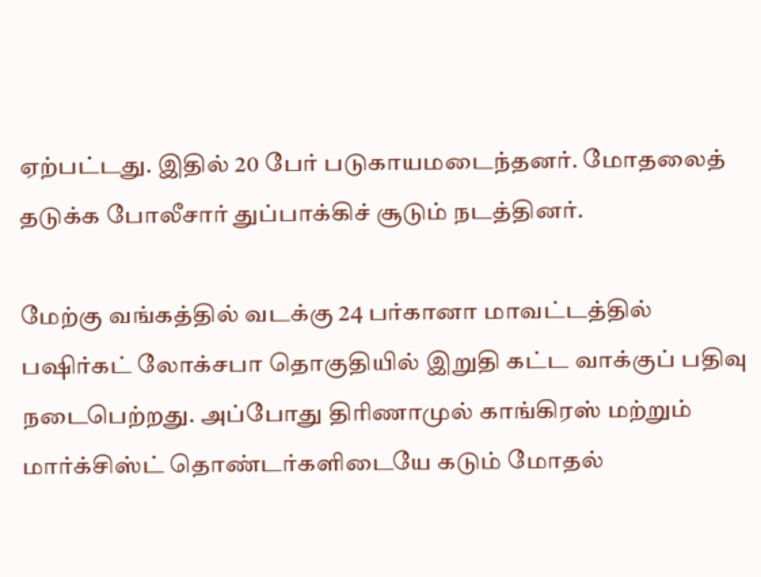ஏற்பட்டது. இதில் 20 பேர் படுகாயமடைந்தனர். மோதலைத் தடுக்க போலீசார் துப்பாக்கிச் சூடும் நடத்தினர்.

மேற்கு வங்கத்தில் வடக்கு 24 பர்கானா மாவட்டத்தில் பஷிர்கட் லோக்சபா தொகுதியில் இறுதி கட்ட வாக்குப் பதிவு நடைபெற்றது. அப்போது திரிணாமுல் காங்கிரஸ் மற்றும் மார்க்சிஸ்ட் தொண்டர்களிடையே கடும் மோதல்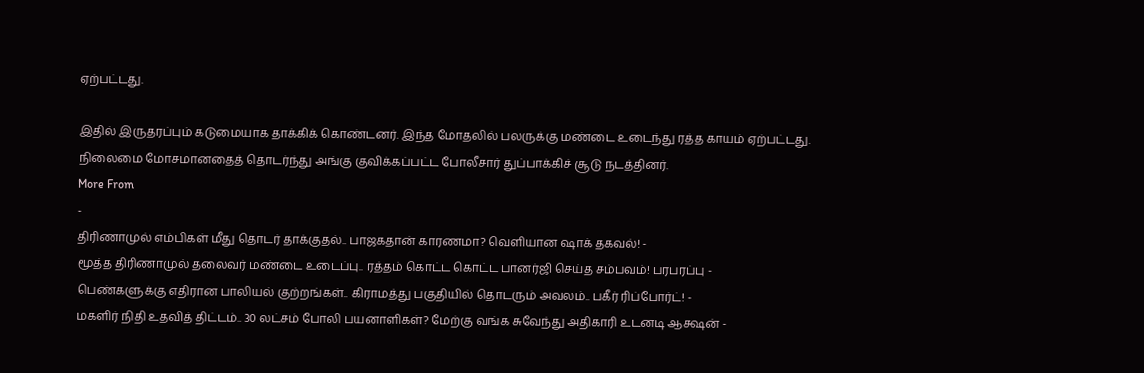ஏற்பட்டது.

இதில் இருதரப்பும் கடுமையாக தாக்கிக் கொண்டனர். இந்த மோதலில் பலருக்கு மண்டை உடைந்து ரத்த காயம் ஏற்பட்டது. நிலைமை மோசமானதைத் தொடர்ந்து அங்கு குவிக்கப்பட்ட போலீசார் துப்பாக்கிச் சூடு நடத்தினர்.
More From
-
திரிணாமுல் எம்பிகள் மீது தொடர் தாக்குதல்.. பாஜகதான் காரணமா? வெளியான ஷாக் தகவல்! -
மூத்த திரிணாமுல் தலைவர் மண்டை உடைப்பு.. ரத்தம் கொட்ட கொட்ட பானர்ஜி செய்த சம்பவம்! பரபரப்பு -
பெண்களுக்கு எதிரான பாலியல் குற்றங்கள்.. கிராமத்து பகுதியில் தொடரும் அவலம்.. பகீர் ரிப்போர்ட்! -
மகளிர் நிதி உதவித் திட்டம்.. 30 லட்சம் போலி பயனாளிகள்? மேற்கு வங்க சுவேந்து அதிகாரி உடனடி ஆக்ஷன் -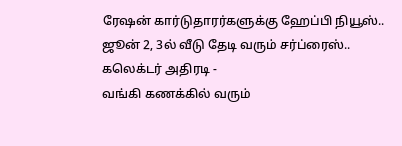ரேஷன் கார்டுதாரர்களுக்கு ஹேப்பி நியூஸ்.. ஜூன் 2, 3ல் வீடு தேடி வரும் சர்ப்ரைஸ்.. கலெக்டர் அதிரடி -
வங்கி கணக்கில் வரும்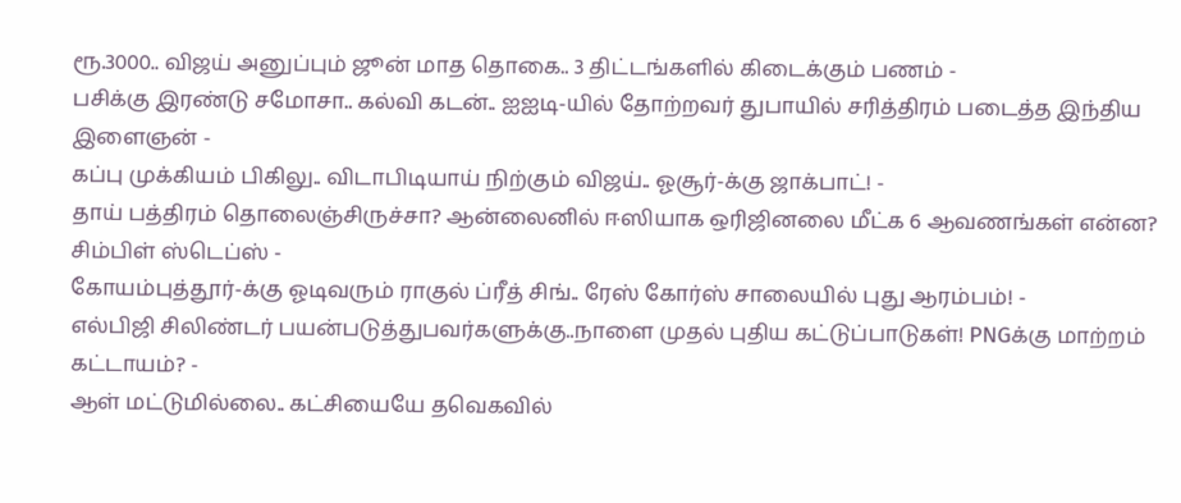ரூ.3000.. விஜய் அனுப்பும் ஜூன் மாத தொகை.. 3 திட்டங்களில் கிடைக்கும் பணம் -
பசிக்கு இரண்டு சமோசா.. கல்வி கடன்.. ஐஐடி-யில் தோற்றவர் துபாயில் சரித்திரம் படைத்த இந்திய இளைஞன் -
கப்பு முக்கியம் பிகிலு.. விடாபிடியாய் நிற்கும் விஜய்.. ஓசூர்-க்கு ஜாக்பாட்! -
தாய் பத்திரம் தொலைஞ்சிருச்சா? ஆன்லைனில் ஈஸியாக ஒரிஜினலை மீட்க 6 ஆவணங்கள் என்ன? சிம்பிள் ஸ்டெப்ஸ் -
கோயம்புத்தூர்-க்கு ஓடிவரும் ராகுல் ப்ரீத் சிங்.. ரேஸ் கோர்ஸ் சாலையில் புது ஆரம்பம்! -
எல்பிஜி சிலிண்டர் பயன்படுத்துபவர்களுக்கு..நாளை முதல் புதிய கட்டுப்பாடுகள்! PNGக்கு மாற்றம் கட்டாயம்? -
ஆள் மட்டுமில்லை.. கட்சியையே தவெகவில்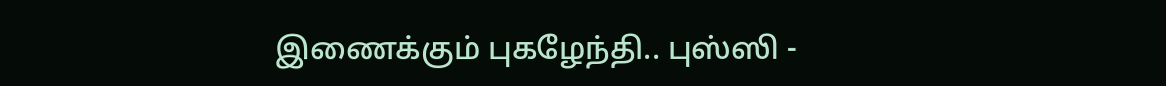இணைக்கும் புகழேந்தி.. புஸ்ஸி -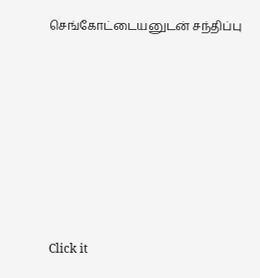செங்கோட்டையனுடன் சந்திப்பு












Click it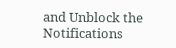and Unblock the Notifications